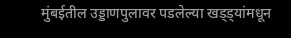मुंबईतील उड्डाणपुलावर पडलेल्या खड्ड्यांमधून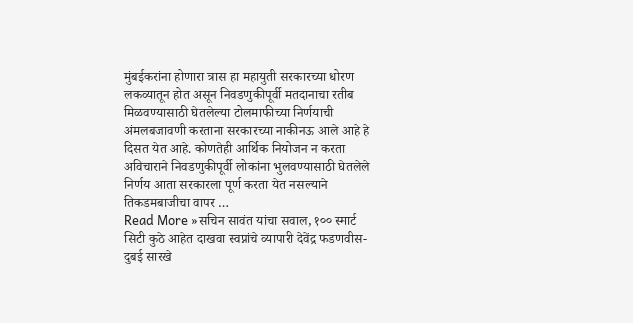मुंबईकरांना होणारा त्रास हा महायुती सरकारच्या धोरण लकव्यातून होत असून निवडणुकीपूर्वी मतदानाचा रतीब मिळवण्यासाठी घेतलेल्या टोलमाफीच्या निर्णयाची अंमलबजावणी करताना सरकारच्या नाकीनऊ आले आहे हे दिसत येत आहे. कोणतेही आर्थिक नियोजन न करता अविचाराने निवडणुकीपूर्वी लोकांना भुलवण्यासाठी घेतलेले निर्णय आता सरकारला पूर्ण करता येत नसल्याने तिकडमबाजीचा वापर …
Read More »सचिन सावंत यांचा सवाल, १०० स्मार्ट सिटी कुठे आहेत दाखवा स्वप्नांचे व्यापारी देवेंद्र फडणवीस- दुबई सारखे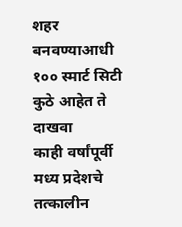शहर बनवण्याआधी १०० स्मार्ट सिटी कुठे आहेत ते दाखवा
काही वर्षांपूर्वी मध्य प्रदेशचे तत्कालीन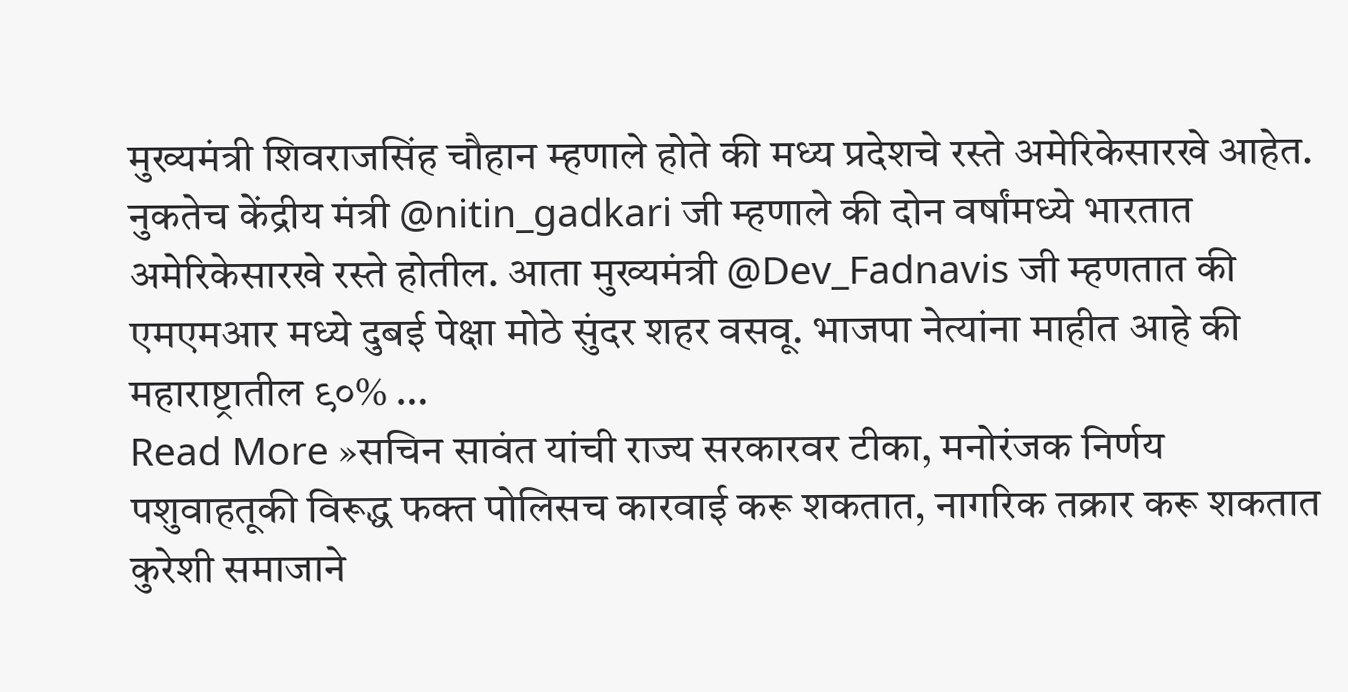मुख्यमंत्री शिवराजसिंह चौहान म्हणाले होते की मध्य प्रदेशचे रस्ते अमेरिकेसारखे आहेत. नुकतेच केंद्रीय मंत्री @nitin_gadkari जी म्हणाले की दोन वर्षांमध्ये भारतात अमेरिकेसारखे रस्ते होतील. आता मुख्यमंत्री @Dev_Fadnavis जी म्हणतात की एमएमआर मध्ये दुबई पेक्षा मोठे सुंदर शहर वसवू. भाजपा नेत्यांना माहीत आहे की महाराष्ट्रातील ९०% …
Read More »सचिन सावंत यांची राज्य सरकारवर टीका, मनोरंजक निर्णय पशुवाहतूकी विरूद्ध फक्त पोलिसच कारवाई करू शकतात, नागरिक तक्रार करू शकतात
कुरेशी समाजाने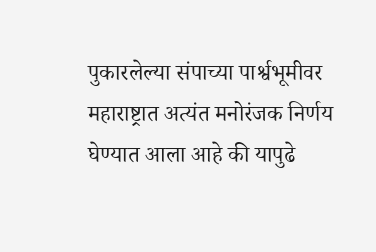पुकारलेल्या संपाच्या पार्श्वभूमीवर महाराष्ट्रात अत्यंत मनोरंजक निर्णय घेण्यात आला आहे की यापुढे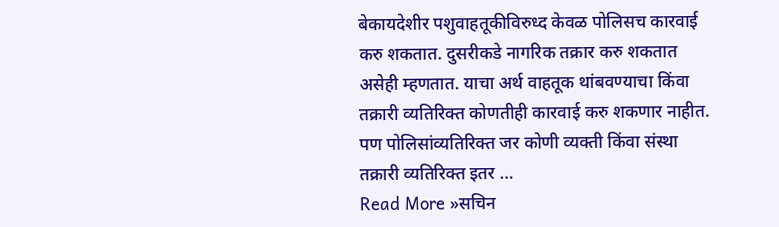बेकायदेशीर पशुवाहतूकीविरुध्द केवळ पोलिसच कारवाई करु शकतात. दुसरीकडे नागरिक तक्रार करु शकतात असेही म्हणतात. याचा अर्थ वाहतूक थांबवण्याचा किंवा तक्रारी व्यतिरिक्त कोणतीही कारवाई करु शकणार नाहीत. पण पोलिसांव्यतिरिक्त जर कोणी व्यक्ती किंवा संस्था तक्रारी व्यतिरिक्त इतर …
Read More »सचिन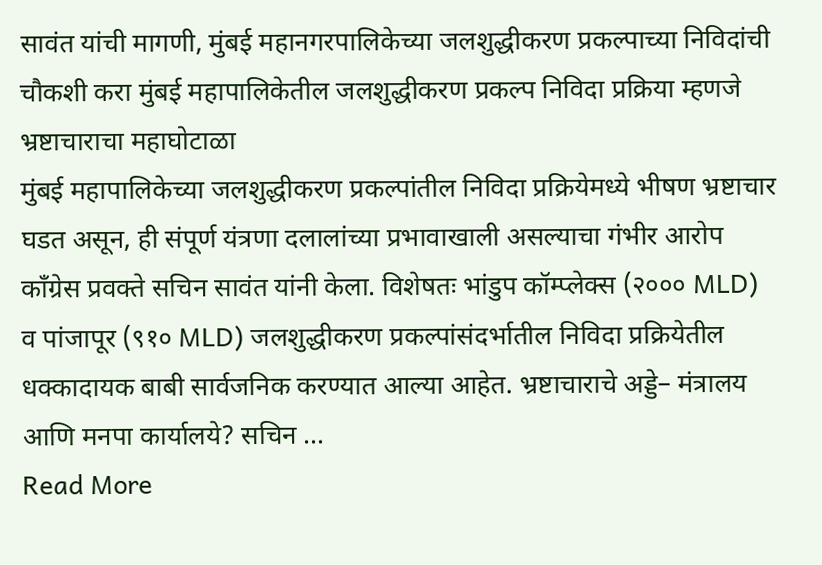सावंत यांची मागणी, मुंबई महानगरपालिकेच्या जलशुद्धीकरण प्रकल्पाच्या निविदांची चौकशी करा मुंबई महापालिकेतील जलशुद्धीकरण प्रकल्प निविदा प्रक्रिया म्हणजे भ्रष्टाचाराचा महाघोटाळा
मुंबई महापालिकेच्या जलशुद्धीकरण प्रकल्पांतील निविदा प्रक्रियेमध्ये भीषण भ्रष्टाचार घडत असून, ही संपूर्ण यंत्रणा दलालांच्या प्रभावाखाली असल्याचा गंभीर आरोप काँग्रेस प्रवक्ते सचिन सावंत यांनी केला. विशेषतः भांडुप कॉम्प्लेक्स (२००० MLD) व पांजापूर (९१० MLD) जलशुद्धीकरण प्रकल्पांसंदर्भातील निविदा प्रक्रियेतील धक्कादायक बाबी सार्वजनिक करण्यात आल्या आहेत. भ्रष्टाचाराचे अड्डे– मंत्रालय आणि मनपा कार्यालये? सचिन …
Read More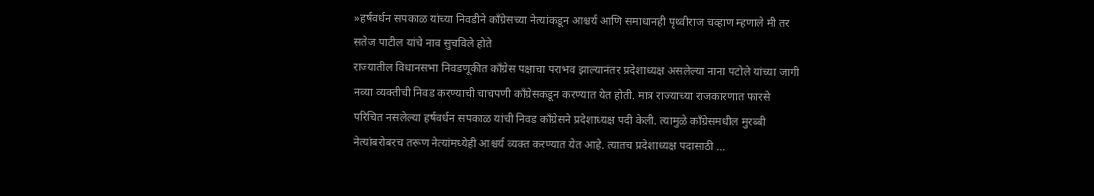»हर्षवर्धन सपकाळ यांच्या निवडीने काँग्रेसच्या नेत्यांकडून आश्चर्य आणि समाधानही पृथ्वीराज चव्हाण म्हणाले मी तर सतेज पाटील यांचे नाव सुचविले होते
राज्यातील विधानसभा निवडणूकीत काँग्रेस पक्षाचा पराभव झाल्यानंतर प्रदेशाध्यक्ष असलेल्या नाना पटोले यांच्या जागी नव्या व्यक्तीची निवड करण्याची चाचपणी काँग्रेसकडून करण्यात येत होती. मात्र राज्याच्या राजकारणात फारसे परिचित नसलेल्या हर्षवर्धन सपकाळ यांची निवड काँग्रेसने प्रदेशाध्यक्ष पदी केली. त्यामुळे काँग्रेसमधील मुरब्बी नेत्यांबरोबरच तरूण नेत्यांमध्येही आश्चर्य व्यक्त करण्यात येत आहे. त्यातच प्रदेशाध्यक्ष पदासाठी …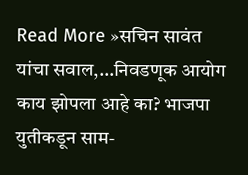Read More »सचिन सावंत यांचा सवाल,…निवडणूक आयोग काय झोपला आहे का? भाजपा युतीकडून साम-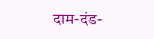दाम-दंड-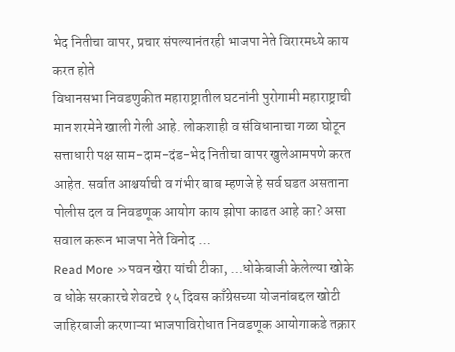भेद नितीचा वापर, प्रचार संपल्यानंतरही भाजपा नेते विरारमध्ये काय करत होते
विधानसभा निवडणुकीत महाराष्ट्रातील घटनांनी पुरोगामी महाराष्ट्राची मान शरमेने खाली गेली आहे. लोकशाही व संविधानाचा गळा घोटून सत्ताधारी पक्ष साम-दाम-दंड-भेद नितीचा वापर खुलेआमपणे करत आहेत. सर्वात आश्चर्याची व गंभीर बाब म्हणजे हे सर्व घडत असताना पोलीस दल व निवडणूक आयोग काय झोपा काढत आहे का? असा सवाल करून भाजपा नेते विनोद …
Read More »पवन खेरा यांची टीका, …धोकेबाजी केलेल्या खोके व धोके सरकारचे शेवटचे १५ दिवस काँग्रेसच्या योजनांबद्दल खोटी जाहिरबाजी करणाऱ्या भाजपाविरोधात निवडणूक आयोगाकडे तक्रार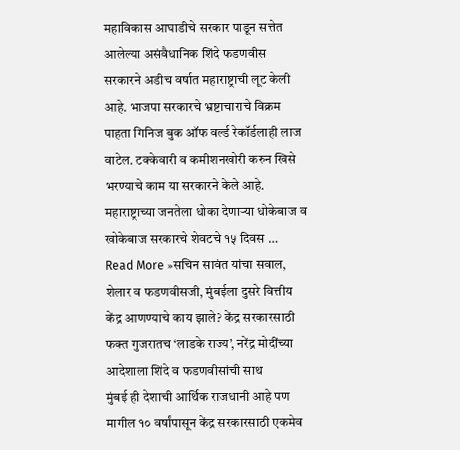महाविकास आघाडीचे सरकार पाडून सत्तेत आलेल्या असंवैधानिक शिंदे फडणवीस सरकारने अडीच वर्षात महाराष्ट्राची लूट केली आहे. भाजपा सरकारचे भ्रष्टाचाराचे विक्रम पाहता गिनिज बुक ऑफ वर्ल्ड रेकॉर्डलाही लाज वाटेल. टक्केवारी व कमीशनखोरी करुन खिसे भरण्याचे काम या सरकारने केले आहे. महाराष्ट्राच्या जनतेला धोका देणाऱ्या धोकेबाज व खोकेबाज सरकारचे शेवटचे १५ दिवस …
Read More »सचिन सावंत यांचा सवाल, शेलार व फडणवीसजी, मुंबईला दुसरे वित्तीय केंद्र आणण्याचे काय झाले? केंद्र सरकारसाठी फक्त गुजरातच ‘लाडके राज्य’, नरेंद्र मोदींच्या आदेशाला शिंदे व फडणवीसांची साथ
मुंबई ही देशाची आर्थिक राजधानी आहे पण मागील १० वर्षांपासून केंद्र सरकारसाठी एकमेव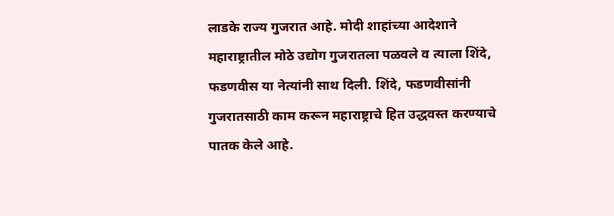लाडके राज्य गुजरात आहे. मोदी शाहांच्या आदेशाने महाराष्ट्रातील मोठे उद्योग गुजरातला पळवले व त्याला शिंदे, फडणवीस या नेत्यांनी साथ दिली. शिंदे, फडणवीसांनी गुजरातसाठी काम करून महाराष्ट्राचे हित उद्धवस्त करण्याचे पातक केले आहे.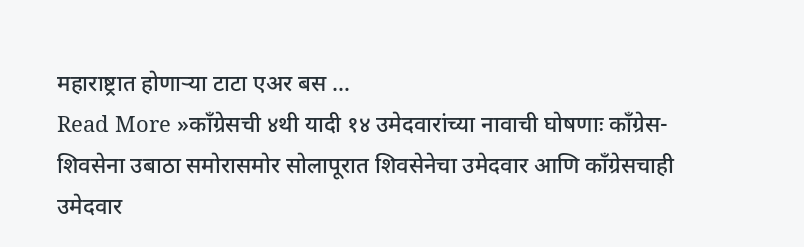महाराष्ट्रात होणाऱ्या टाटा एअर बस …
Read More »काँग्रेसची ४थी यादी १४ उमेदवारांच्या नावाची घोषणाः काँग्रेस-शिवसेना उबाठा समोरासमोर सोलापूरात शिवसेनेचा उमेदवार आणि काँग्रेसचाही उमेदवार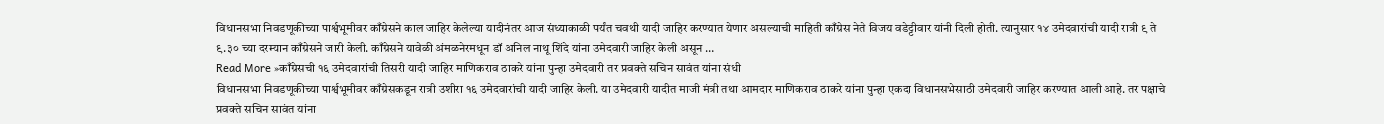विधानसभा निवडणूकीच्या पार्श्वभूमीवर काँग्रेसने काल जाहिर केलेल्या यादीनंतर आज संध्याकाळी पर्यंत चवथी यादी जाहिर करण्यात येणार असल्याची माहिती काँग्रेस नेते विजय वडेट्टीवार यांनी दिली होती. त्यानुसार १४ उमेदवारांची यादी रात्री ९ ते ९.३० च्या दरम्यान काँग्रेसने जारी केली. काँग्रेसने यावेळी अंमळनेरमधून डॉ अनिल नाथू शिंदे यांना उमेदवारी जाहिर केली असून …
Read More »काँग्रेसची १६ उमेदवारांची तिसरी यादी जाहिर माणिकराव ठाकरे यांना पुन्हा उमेदवारी तर प्रवक्ते सचिन सावंत यांना संधी
विधानसभा निवडणूकीच्या पार्श्वभूमीवर काँग्रेसकडून रात्री उशीरा १६ उमेदवारांची यादी जाहिर केली. या उमेदवारी यादीत माजी मंत्री तथा आमदार माणिकराव ठाकरे यांना पुन्हा एकदा विधानसभेसाठी उमेदवारी जाहिर करण्यात आली आहे. तर पक्षाचे प्रवक्ते सचिन सावंत यांना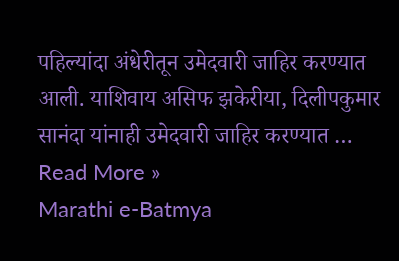पहिल्यांदा अंधेरीतून उमेदवारी जाहिर करण्यात आली. याशिवाय असिफ झकेरीया, दिलीपकुमार सानंदा यांनाही उमेदवारी जाहिर करण्यात …
Read More »
Marathi e-Batmya